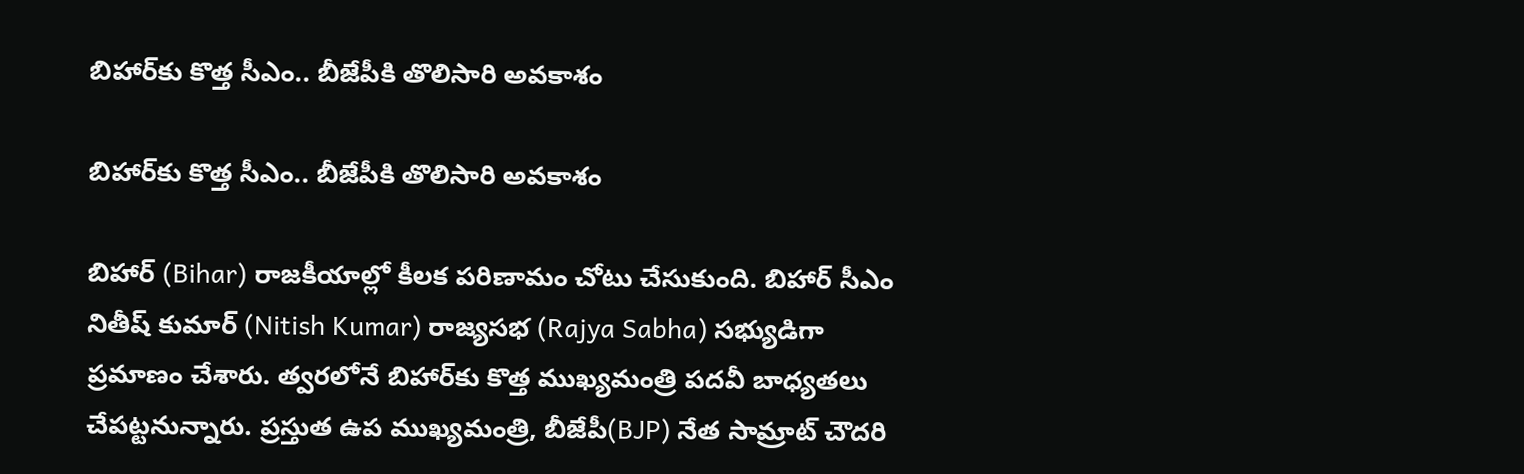బిహార్‌కు కొత్త సీఎం.. బీజేపీకి తొలిసారి అవకాశం

బిహార్‌కు కొత్త సీఎం.. బీజేపీకి తొలిసారి అవకాశం

బిహార్ (Bihar) రాజకీయాల్లో కీలక పరిణామం చోటు చేసుకుంది. బిహార్ సీఎం నితీష్ కుమార్ (Nitish Kumar) రాజ్యసభ (Rajya Sabha) సభ్యుడిగా ప్రమాణం చేశారు. త్వరలోనే బిహార్‌కు కొత్త ముఖ్యమంత్రి ప‌ద‌వీ బాధ్య‌త‌లు చేప‌ట్ట‌నున్నారు. ప్రస్తుత ఉప ముఖ్యమంత్రి, బీజేపీ(BJP) నేత సామ్రాట్ చౌదరి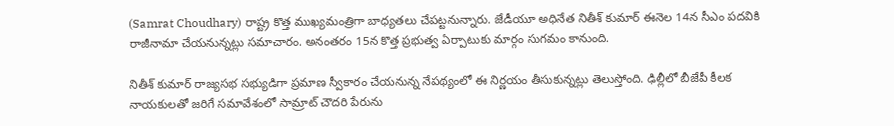(Samrat Choudhary) రాష్ట్ర కొత్త ముఖ్యమంత్రిగా బాధ్యతలు చేపట్టనున్నారు. జేడీయూ అధినేత నితీశ్ కుమార్ ఈనెల 14న సీఎం పదవికి రాజీనామా చేయనున్నట్లు సమాచారం. అనంతరం 15న కొత్త ప్రభుత్వ ఏర్పాటుకు మార్గం సుగమం కానుంది.

నితీశ్ కుమార్ రాజ్యసభ సభ్యుడిగా ప్రమాణ స్వీకారం చేయనున్న నేపథ్యంలో ఈ నిర్ణయం తీసుకున్నట్లు తెలుస్తోంది. ఢిల్లీలో బీజేపీ కీలక నాయకులతో జరిగే సమావేశంలో సామ్రాట్ చౌదరి పేరును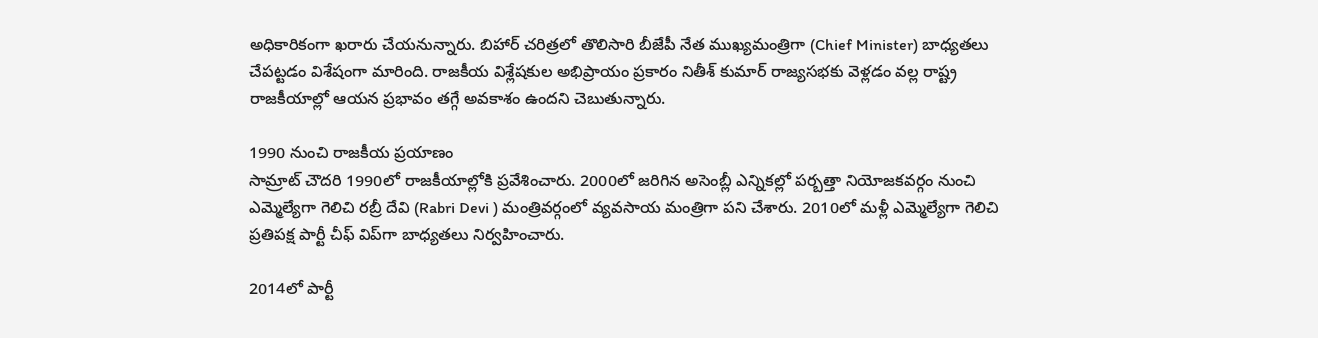అధికారికంగా ఖరారు చేయనున్నారు. బిహార్ చరిత్రలో తొలిసారి బీజేపీ నేత ముఖ్యమంత్రిగా (Chief Minister) బాధ్యతలు చేపట్టడం విశేషంగా మారింది. రాజకీయ విశ్లేషకుల అభిప్రాయం ప్రకారం నితీశ్ కుమార్ రాజ్యసభకు వెళ్లడం వల్ల రాష్ట్ర రాజకీయాల్లో ఆయన ప్రభావం తగ్గే అవకాశం ఉందని చెబుతున్నారు.

1990 నుంచి రాజకీయ ప్రయాణం
సామ్రాట్ చౌదరి 1990లో రాజకీయాల్లోకి ప్రవేశించారు. 2000లో జరిగిన అసెంబ్లీ ఎన్నికల్లో పర్బత్తా నియోజకవర్గం నుంచి ఎమ్మెల్యేగా గెలిచి రబ్రీ దేవి (Rabri Devi ) మంత్రివర్గంలో వ్యవసాయ మంత్రిగా పని చేశారు. 2010లో మళ్లీ ఎమ్మెల్యేగా గెలిచి ప్రతిపక్ష పార్టీ చీఫ్ విప్‌గా బాధ్యతలు నిర్వహించారు.

2014లో పార్టీ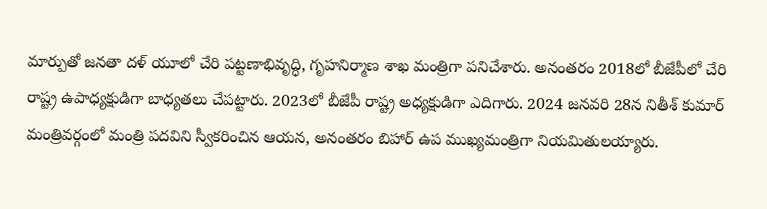మార్పుతో జనతా దళ్ యూలో చేరి పట్టణాభివృద్ధి, గృహనిర్మాణ శాఖ మంత్రిగా పనిచేశారు. అనంతరం 2018లో బీజేపీలో చేరి రాష్ట్ర ఉపాధ్యక్షుడిగా బాధ్యతలు చేపట్టారు. 2023లో బీజేపీ రాష్ట్ర అధ్యక్షుడిగా ఎదిగారు. 2024 జనవరి 28న నితీశ్ కుమార్ మంత్రివర్గంలో మంత్రి పదవిని స్వీకరించిన ఆయన, అనంతరం బిహార్ ఉప ముఖ్యమంత్రిగా నియమితులయ్యారు.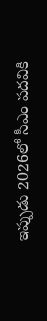ఇప్పుడు 2026లో సీఎం పదవికి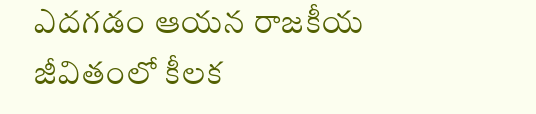ఎదగడం ఆయన రాజకీయ జీవితంలో కీలక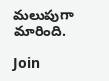మలుపుగా మారింది.

Join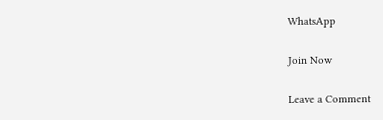WhatsApp

Join Now

Leave a Comment